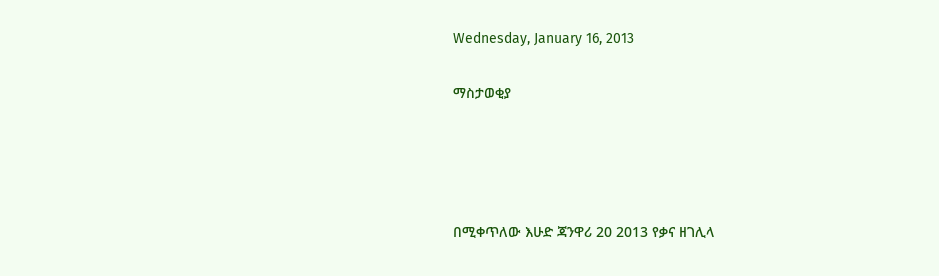Wednesday, January 16, 2013

ማስታወቂያ




በሚቀጥለው እሁድ ጃንዋሪ 20 2013 የቃና ዘገሊላ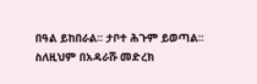በዓል ይከበራል፡፡ ታቦተ ሕጉም ይወጣል፡፡ ስለዚህም በአዳራሹ መድረክ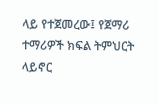ላይ የተጀመረው፤ የጀማሪ ተማሪዎች ክፍል ትምህርት ላይኖር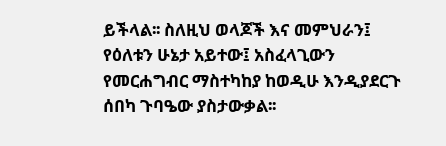ይችላል፡፡ ስለዚህ ወላጆች እና መምህራን፤ የዕለቱን ሁኔታ አይተው፤ አስፈላጊውን የመርሐግብር ማስተካከያ ከወዲሁ እንዲያደርጉ ሰበካ ጉባዔው ያስታውቃል፡፡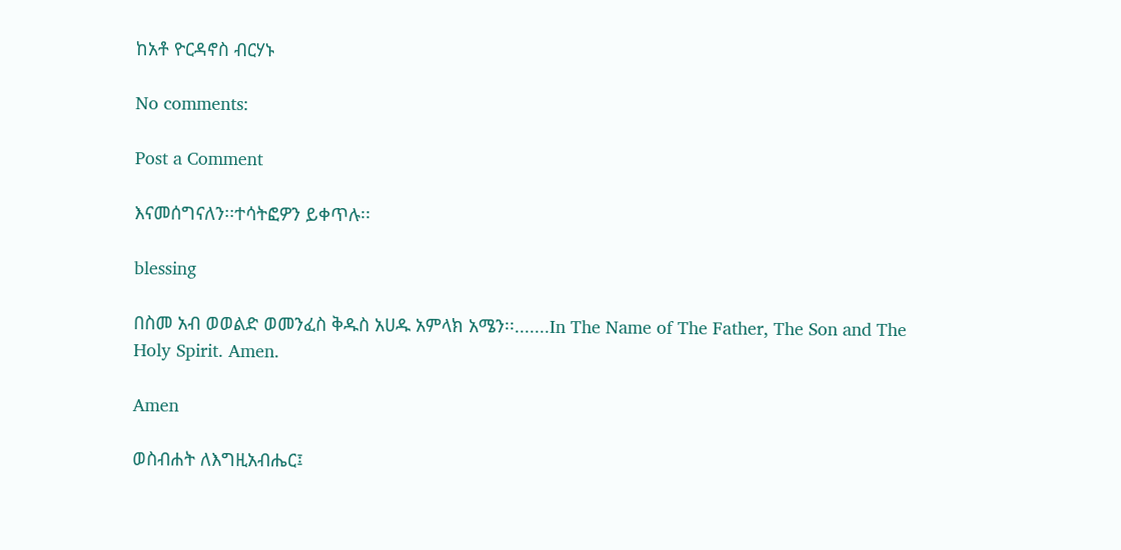ከአቶ ዮርዳኖስ ብርሃኑ

No comments:

Post a Comment

እናመሰግናለን፡፡ተሳትፎዎን ይቀጥሉ፡፡

blessing

በስመ አብ ወወልድ ወመንፈስ ቅዱስ አሀዱ አምላክ አሜን፡፡.......In The Name of The Father, The Son and The Holy Spirit. Amen.

Amen

ወስብሐት ለእግዚአብሔር፤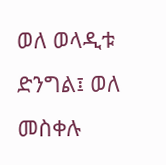ወለ ወላዲቱ ድንግል፤ ወለ መስቀሉ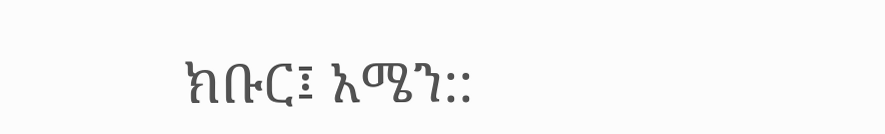ክቡር፤ አሜን::